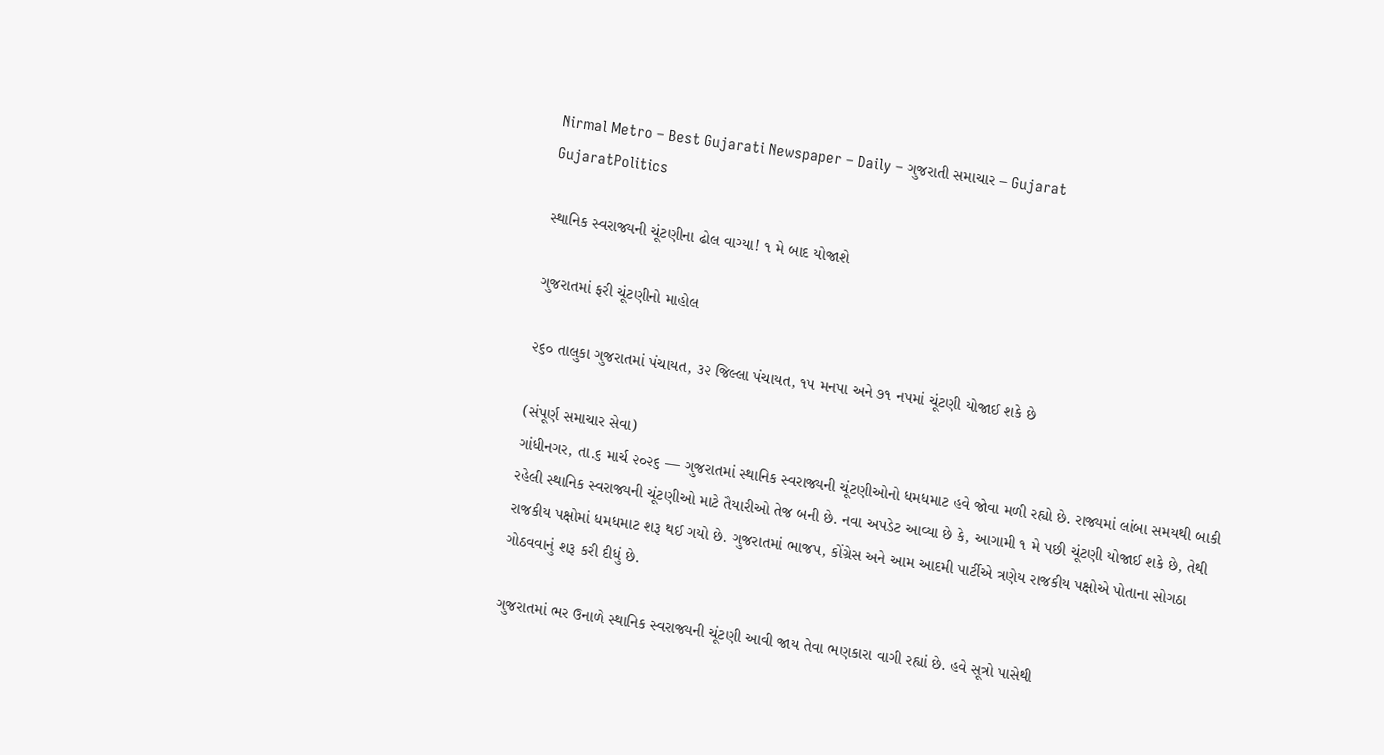Nirmal Metro – Best Gujarati Newspaper – Daily – ગુજરાતી સમાચાર – Gujarat
GujaratPolitics

સ્થાનિક સ્વરાજ્યની ચૂંટણીના ઢોલ વાગ્યા! ૧ મે બાદ યોજાશે

ગુજરાતમાં ફરી ચૂંટણીનો માહોલ

૨૬૦ તાલુકા ગુજરાતમાં પંચાયત, ૩૨ જિલ્લા પંચાયત, ૧૫ મનપા અને ૭૧ નપમાં ચૂંટણી યોજાઈ શકે છે

(સંપૂર્ણ સમાચાર સેવા)
ગાંધીનગર, તા.૬ માર્ચ ૨૦૨૬ — ગુજરાતમાં સ્થાનિક સ્વરાજ્યની ચૂંટણીઓનો ધમધમાટ હવે જોવા મળી રહ્યો છે. રાજ્યમાં લાંબા સમયથી બાકી રહેલી સ્થાનિક સ્વરાજ્યની ચૂંટણીઓ માટે તૈયારીઓ તેજ બની છે. નવા અપડેટ આવ્યા છે કે, આગામી ૧ મે પછી ચૂંટણી યોજાઈ શકે છે, તેથી રાજકીય પક્ષોમાં ધમધમાટ શરૂ થઈ ગયો છે. ગુજરાતમાં ભાજપ, કોંગ્રેસ અને આમ આદમી પાર્ટીએ ત્રણેય રાજકીય પક્ષોએ પોતાના સોગઠા ગોઠવવાનું શરૂ કરી દીધું છે.

ગુજરાતમાં ભર ઉનાળે સ્થાનિક સ્વરાજ્યની ચૂંટણી આવી જાય તેવા ભણકારા વાગી રહ્યાં છે. હવે સૂત્રો પાસેથી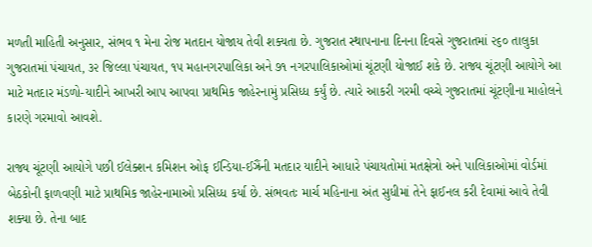મળતી માહિતી અનુસાર, સંભવ ૧ મેના રોજ મતદાન યોજાય તેવી શક્યતા છે. ગુજરાત સ્થાપનાના દિનના દિવસે ગુજરાતમાં ૨૬૦ તાલુકા ગુજરાતમાં પંચાયત, ૩૨ જિલ્લા પંચાયત, ૧૫ મહાનગરપાલિકા અને ૭૧ નગરપાલિકાઓમાં ચૂંટણી યોજાઈ શકે છે. રાજ્ય ચૂંટણી આયોગે આ માટે મતદાર મંડળો-યાદીને આખરી આપ આપવા પ્રાથમિક જાહેરનામું પ્રસિધ્ધ કર્યું છે. ત્યારે આકરી ગરમી વચ્ચે ગુજરાતમાં ચૂંટણીના માહોલને કારણે ગરમાવો આવશે.

રાજ્ય ચૂંટણી આયોગે પછી ઈલેક્શન કમિશન ઓફ ઈન્ડિયા-ઈઝ્રૈંની મતદાર યાદીને આધારે પંચાયતોમાં મતક્ષેત્રો અને પાલિકાઓમાં વોર્ડમાં બેઠકોની ફાળવણી માટે પ્રાથમિક જાહેરનામાઓ પ્રસિધ્ધ કર્યા છે. સંભવતઃ માર્ચ મહિનાના અંત સુધીમાં તેને ફાઈનલ કરી દેવામાં આવે તેવી શક્યા છે. તેના બાદ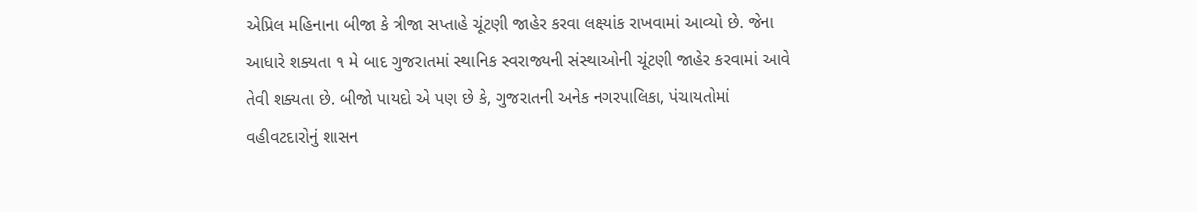એપ્રિલ મહિનાના બીજા કે ત્રીજા સપ્તાહે ચૂંટણી જાહેર કરવા લક્ષ્યાંક રાખવામાં આવ્યો છે. જેના આધારે શક્યતા ૧ મે બાદ ગુજરાતમાં સ્થાનિક સ્વરાજ્યની સંસ્થાઓની ચૂંટણી જાહેર કરવામાં આવે તેવી શક્યતા છે. બીજો પાયદો એ પણ છે કે, ગુજરાતની અનેક નગરપાલિકા, પંચાયતોમાં વહીવટદારોનું શાસન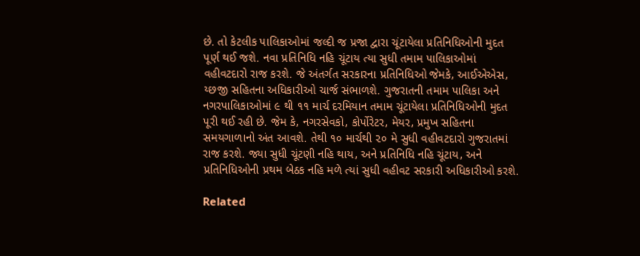છે. તો કેટલીક પાલિકાઓમાં જલ્દી જ પ્રજા દ્વારા ચૂંટાયેલા પ્રતિનિધિઓની મુદત પૂર્ણ થઈ જશે. નવા પ્રતિનિધિ નહિ ચૂંટાય ત્યા સુધી તમામ પાલિકાઓમાં વહીવટદારો રાજ કરશે. જે અંતર્ગત સરકારના પ્રતિનિધિઓ જેમકે, આઈએએસ, ય્છજી સહિતના અધિકારીઓ ચાર્જ સંભાળશે. ગુજરાતની તમામ પાલિકા અને નગરપાલિકાઓમાં ૯ થી ૧૧ માર્ચ દરમિયાન તમામ ચૂંટાયેલા પ્રતિનિધિઓની મુદત પૂરી થઈ રહી છે. જેમ કે, નગરસેવકો, કોર્પોરેટર, મેયર, પ્રમુખ સહિતના સમયગાળાનો અંત આવશે. તેથી ૧૦ માર્ચથી ૨૦ મે સુધી વહીવટદારો ગુજરાતમાં રાજ કરશે. જ્યા સુધી ચૂંટણી નહિ થાય, અને પ્રતિનિધિ નહિ ચૂંટાય, અને પ્રતિનિધિઓની પ્રથમ બેઠક નહિ મળે ત્યાં સુધી વહીવટ સરકારી અધિકારીઓ કરશે.

Related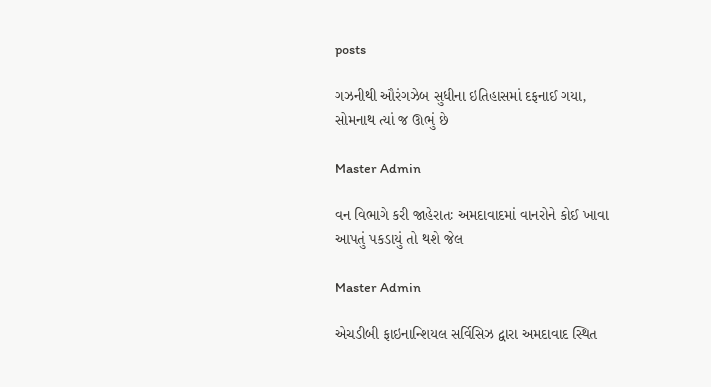posts

ગઝનીથી ઔરંગઝેબ સુધીના ઇતિહાસમાં દફનાઈ ગયા, સોમનાથ ત્યાં જ ઊભું છે

Master Admin

વન વિભાગે કરી જાહેરાતઃ અમદાવાદમાં વાનરોને કોઈ ખાવા આપતું પકડાયું તો થશે જેલ

Master Admin

એચડીબી ફાઇનાન્શિયલ સર્વિસિઝ દ્વારા અમદાવાદ સ્થિત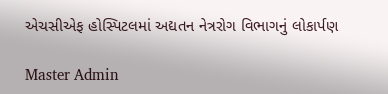એચસીએફ હોસ્પિટલમાં અદ્યતન નેત્રરોગ વિભાગનું લોકાર્પણ

Master Admin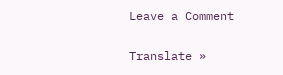Leave a Comment

Translate »